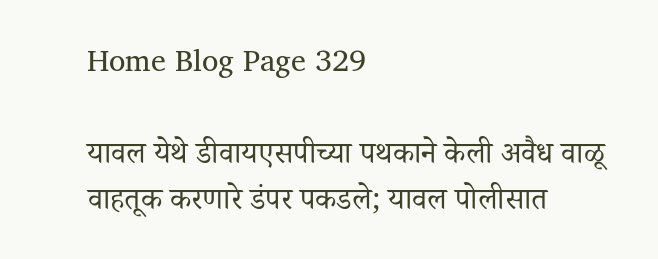Home Blog Page 329

यावल येथे डीवायएसपीच्या पथकाने केली अवैध वाळू वाहतूक करणारे डंपर पकडले; यावल पोलीसात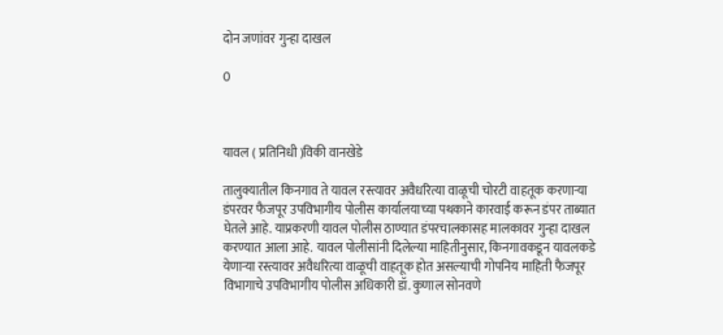दोन जणांवर गुन्हा दाखल

0



यावल ( प्रतिनिधी )विकी वानखेडे

तालुक्यातील किनगाव ते यावल रस्त्यावर अवैधरित्या वाळूची चोरटी वाहतूक करणाऱ्या डंपरवर फैजपूर उपविभागीय पोलीस कार्यालयाच्या पथकाने कारवाई करून डंपर ताब्यात घेतले आहे. याप्रकरणी यावल पोलीस ठाण्यात डंपरचालकासह मालकावर गुन्हा दाखल करण्यात आला आहे. यावल पोलीसांनी दिलेल्या माहितीनुसार, किनगावकडून यावलकडे येणाऱ्या रस्त्यावर अवैधरित्या वाळूची वाहतूक होत असल्याची गोपनिय माहिती फैजपूर विभागाचे उपविभागीय पोलीस अधिकारी डॉ. कुणाल सोनवणे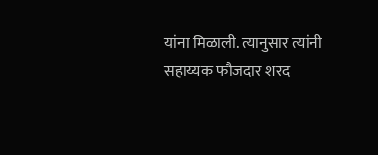यांना मिळाली. त्यानुसार त्यांनी सहाय्यक फौजदार शरद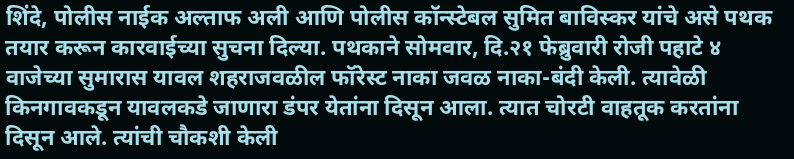शिंदे, पोलीस नाईक अल्ताफ अली आणि पोलीस कॉन्स्टेबल सुमित बाविस्कर यांचे असे पथक तयार करून कारवाईच्या सुचना दिल्या. पथकाने सोमवार, दि.२१ फेब्रुवारी रोजी पहाटे ४ वाजेच्या सुमारास यावल शहराजवळील फॉरेस्ट नाका जवळ नाका-बंदी केली. त्यावेळी किनगावकडून यावलकडे जाणारा डंपर येतांना दिसून आला. त्यात चोरटी वाहतूक करतांना दिसून आले. त्यांची चौकशी केली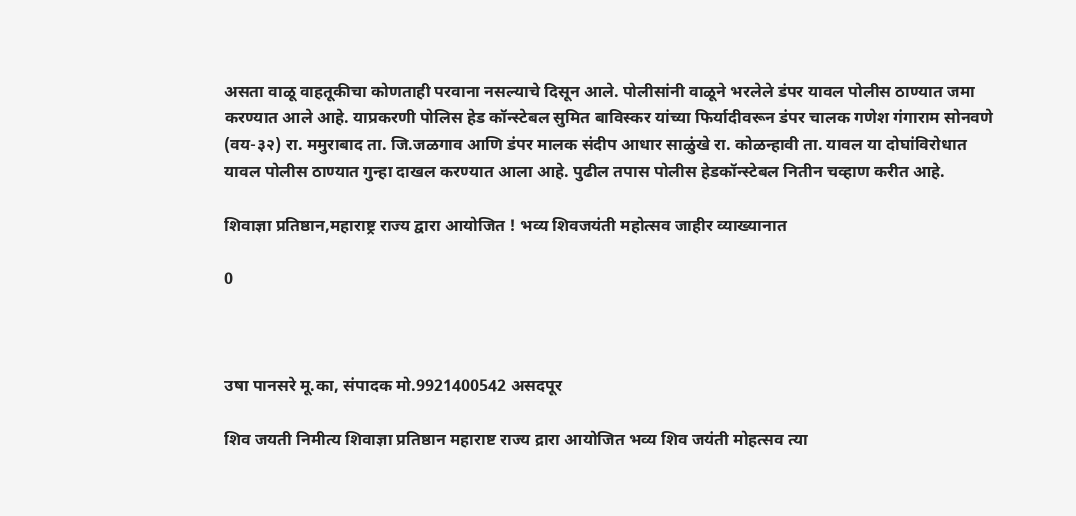असता वाळू वाहतूकीचा कोणताही परवाना नसल्याचे दिसून आले. पोलीसांनी वाळूने भरलेले डंपर यावल पोलीस ठाण्यात जमा करण्यात आले आहे. याप्रकरणी पोलिस हेड कॉन्स्टेबल सुमित बाविस्कर यांच्या फिर्यादीवरून डंपर चालक गणेश गंगाराम सोनवणे (वय-३२) रा. ममुराबाद ता. जि.जळगाव आणि डंपर मालक संदीप आधार साळुंखे रा. कोळन्हावी ता. यावल या दोघांविरोधात यावल पोलीस ठाण्यात गुन्हा दाखल करण्यात आला आहे. पुढील तपास पोलीस हेडकॉन्स्टेबल नितीन चव्हाण करीत आहे.

शिवाज्ञा प्रतिष्ठान,महाराष्ट्र राज्य द्वारा आयोजित ! भव्य शिवजयंती महोत्सव जाहीर व्याख्यानात

0



उषा पानसरे मू.का, संपादक मो.9921400542 असदपूर

शिव जयती निमीत्य शिवाज्ञा प्रतिष्ठान महाराष्ट राज्य द्रारा आयोजित भव्य शिव जयंती मोहत्सव त्या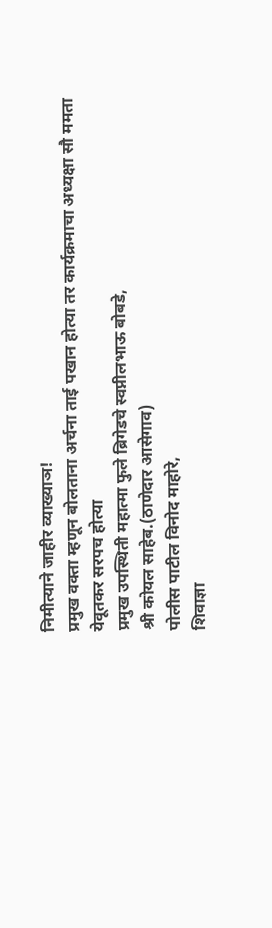निमीत्याने जाहीर व्याख्याञ!
प्रमुख वक्ता म्हणून बोलताना अर्चना ताई पखान होत्या तर कार्यक्रमाचा अध्यक्षा सौ ममता येवूतकर सरपच होत्या
प्रमुख उपस्थिती महात्मा फुले ब्रिगेडचे स्वप्नीलभाऊ बोबडे,
श्री कोयल साहेब.(ठाणेदार आसेगाव)
पोलीस पाटील विनोद माहोरे,
शिवाज्ञा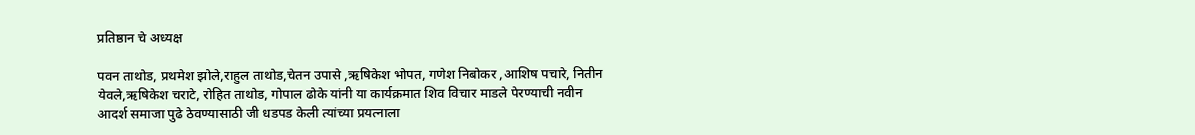प्रतिष्ठान चे अध्यक्ष

पवन ताथोड, प्रथमेश झोले,राहुल ताथोड,चेतन उपासे ,ऋषिकेश भोपत, गणेश निबोकर ,आशिष पचारे, नितीन येवले,ऋषिकेश चराटे, रोहित ताथोड, गोपाल ढोके यांनी या कार्यक्रमात शिव विचार माडले पेरण्याची नवीन आदर्श समाजा पुढे ठेवण्यासाठी जी धडपड केली त्यांच्या प्रयत्नाला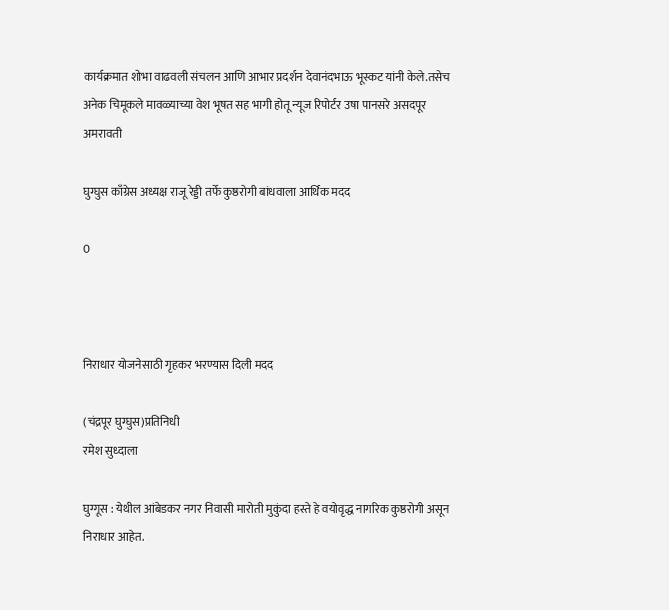कार्यक्रमात शोभा वाढवली संचलन आणि आभार प्रदर्शन देवानंदभाऊ भूस्कट यांनी केले.तसेच अनेक चिमूकले मावळ्याच्या वेश भूषत सह भागी होतू न्यूज रिपोर्टर उषा पानसरे असदपूर अमरावती

घुग्घुस काँग्रेस अध्यक्ष राजू रेड्डी तर्फे कुष्ठरोगी बांधवाला आर्थिक मदद

0



निराधार योजनेसाठी गृहकर भरण्यास दिली मदद

(चंद्रपूर घुग्घुस)प्रतिनिधी
रमेश सुध्दाला

घुग्गूस : येथील आंबेडकर नगर निवासी मारोती मुकुंदा हस्ते हे वयोवृद्ध नागरिक कुष्ठरोगी असून निराधार आहेत.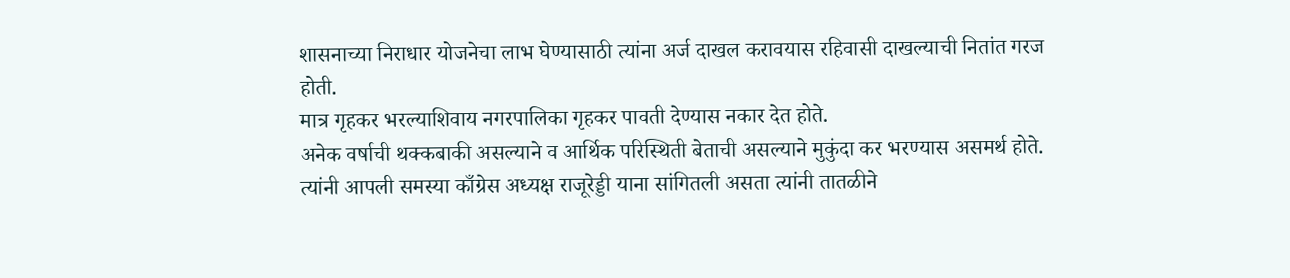शासनाच्या निराधार योजनेचा लाभ घेण्यासाठी त्यांना अर्ज दाखल करावयास रहिवासी दाखल्याची नितांत गरज होती.
मात्र गृहकर भरल्याशिवाय नगरपालिका गृहकर पावती देण्यास नकार देत होते.
अनेक वर्षाची थक्कबाकी असल्याने व आर्थिक परिस्थिती बेताची असल्याने मुकुंदा कर भरण्यास असमर्थ होते.
त्यांनी आपली समस्या काँग्रेस अध्यक्ष राजूरेड्डी याना सांगितली असता त्यांनी तातळीने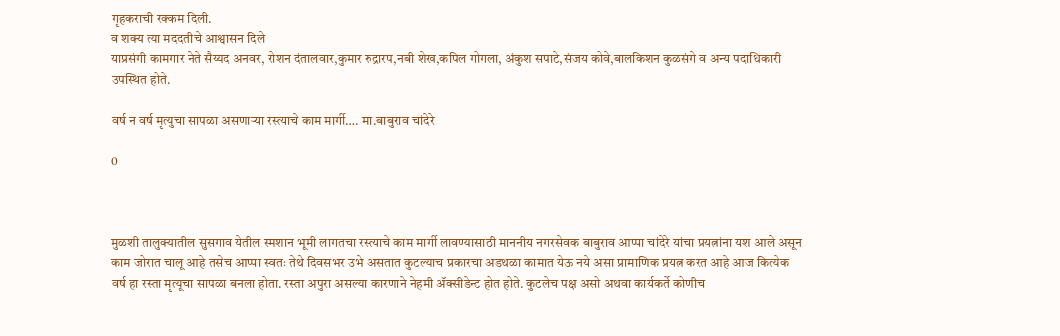गृहकराची रक्कम दिली.
व शक्य त्या मददतीचे आश्वासन दिले
याप्रसंगी कामगार नेते सैय्यद अनवर, रोशन दंतालवार,कुमार रुद्रारप,नबी शेख,कपिल गोगला, अंकुश सपाटे,संजय कोवे,बालकिशन कुळसंगे व अन्य पदाधिकारी उपस्थित होते.

वर्ष न वर्ष मृत्युचा सापळा असणाऱ्या रस्त्याचे काम मार्गी…. मा.बाबुराव चांदेरे

0



मुळशी तालुक्यातील सुसगाव येतील स्मशान भूमी लागतचा रस्त्याचे काम मार्गी लावण्यासाठी माननीय नगरसेवक बाबुराव आप्पा चांदेरे यांचा प्रयत्नांना यश आले असून काम जोरात चालू आहे तसेच आप्पा स्वतः तेथे दिवसभर उभे असतात कुटल्याच प्रकारचा अडथळा कामात येऊ नये असा प्रामाणिक प्रयत्न करत आहे आज कित्येक वर्ष हा रस्ता मृत्यूचा सापळा बनला होता. रस्ता अपुरा असल्या कारणाने नेहमी ॲक्सीडेन्ट होत होते. कुटलेच पक्ष असो अथवा कार्यकर्ते कोणीच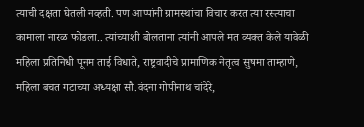त्याची दक्षता घेतली नव्हती. पण आप्पांनी ग्रामस्थांचा विचार करत त्या रस्त्याचा कामाला नारळ फोडला.. त्यांच्याशी बोलताना त्यांनी आपले मत व्यक्त केले यावेळी महिला प्रतिनिधी पूनम ताई विधाते, राष्ट्रवादीचे प्रामाणिक नेतृत्व सुषमा ताम्हाणे, महिला बचत गटाच्या अध्यक्षा सौ.वंदना गोपीनाथ चांदेरे,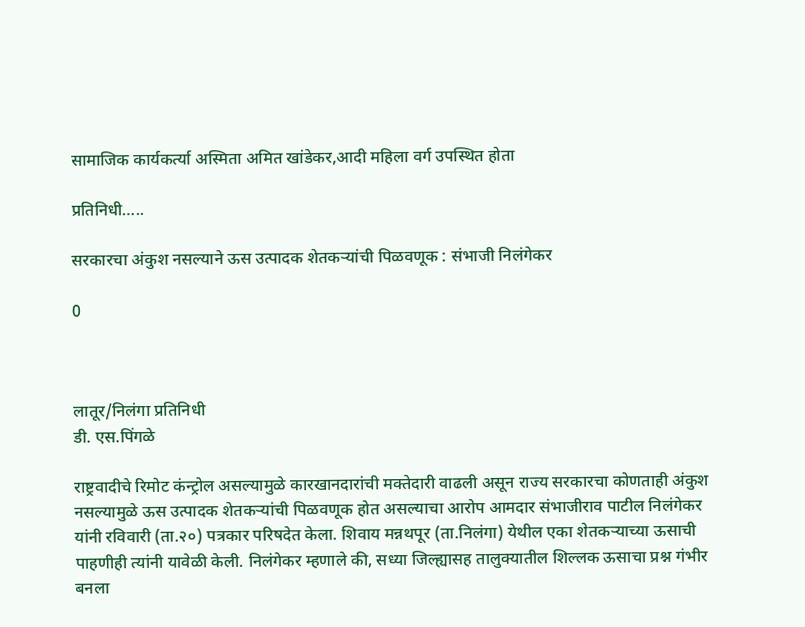सामाजिक कार्यकर्त्या अस्मिता अमित खांडेकर,आदी महिला वर्ग उपस्थित होता

प्रतिनिधी…..

सरकारचा अंकुश नसल्याने ऊस उत्पादक शेतकऱ्यांची पिळवणूक : संभाजी निलंगेकर

0



लातूर/निलंगा प्रतिनिधी
डी. एस.पिंगळे

राष्ट्रवादीचे रिमोट कंन्ट्रोल असल्यामुळे कारखानदारांची मक्तेदारी वाढली असून राज्य सरकारचा कोणताही अंकुश नसल्यामुळे ऊस उत्पादक शेतकऱ्यांची पिळवणूक होत असल्याचा आरोप आमदार संभाजीराव पाटील निलंगेकर यांनी रविवारी (ता.२०) पत्रकार परिषदेत केला. शिवाय मन्नथपूर (ता.निलंगा) येथील एका शेतकऱ्याच्या ऊसाची पाहणीही त्यांनी यावेळी केली. निलंगेकर म्हणाले की, सध्या जिल्ह्यासह तालुक्यातील शिल्लक ऊसाचा प्रश्न गंभीर बनला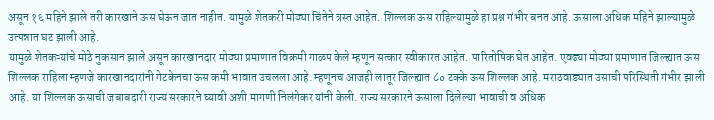असून १६ महिने झाले तरी कारखाने ऊस घेऊन जात नाहीत. यामुळे शेतकरी मोठ्या चिंतेने त्रस्त आहेत. शिल्लक ऊस राहिल्यामुळे हा प्रश्न गंभीर बनत आहे. ऊसाला अधिक महिने झाल्यामुळे उत्पन्नात घट झाली आहे.
यामुळे शेतकऱ्यांचे मोठे नुकसान झाले असून कारखानदार मोठ्या प्रमाणात विक्रमी गाळप केले म्हणून सत्कार स्वीकारत आहेत. पारितोषिक घेत आहेत. एवढ्या मोठ्या प्रमाणात जिल्ह्यात ऊस शिल्लक राहिला म्हणजे कारखानदारांनी गेटकेनचा ऊस कमी भावात उचलला आहे. म्हणूनच आजही लातूर जिल्ह्यात ८० टक्के ऊस शिल्लक आहे. मराठवाड्यात उसाची परिस्थिती गंभीर झाली आहे. या शिल्लक ऊसाची जबाबदारी राज्य सरकारने घ्यावी अशी मागणी निलंगेकर यांनी केली. राज्य सरकारने ऊसाला दिलेल्या भावाची व अधिक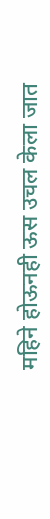महिने होऊनही ऊस उचल केला जात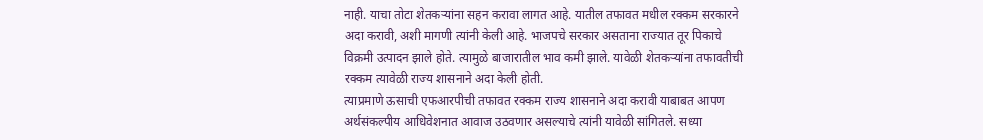नाही. याचा तोटा शेतकऱ्यांना सहन करावा लागत आहे. यातील तफावत मधील रक्कम सरकारने अदा करावी, अशी मागणी त्यांनी केली आहे. भाजपचे सरकार असताना राज्यात तूर पिकाचे विक्रमी उत्पादन झाले होते. त्यामुळे बाजारातील भाव कमी झाले. यावेळी शेतकऱ्यांना तफावतीची रक्कम त्यावेळी राज्य शासनाने अदा केली होती.
त्याप्रमाणे ऊसाची एफआरपीची तफावत रक्कम राज्य शासनाने अदा करावी याबाबत आपण अर्थसंकल्पीय आधिवेशनात आवाज उठवणार असल्याचे त्यांनी यावेळी सांगितले. सध्या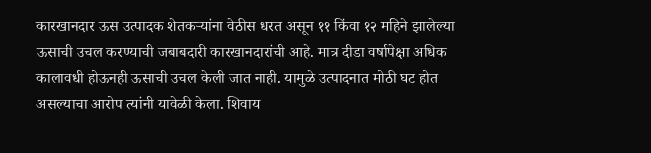कारखानदार ऊस उत्पादक शेतकऱ्यांना वेठीस धरत असून ११ किंवा १२ महिने झालेल्या ऊसाची उचल करण्याची जबाबदारी कारखानदारांची आहे. मात्र दीडा वर्षापेक्षा अधिक कालावधी होऊनही ऊसाची उचल केली जात नाही. यामुळे उत्पादनात मोठी घट होत असल्याचा आरोप त्यांनी यावेळी केला. शिवाय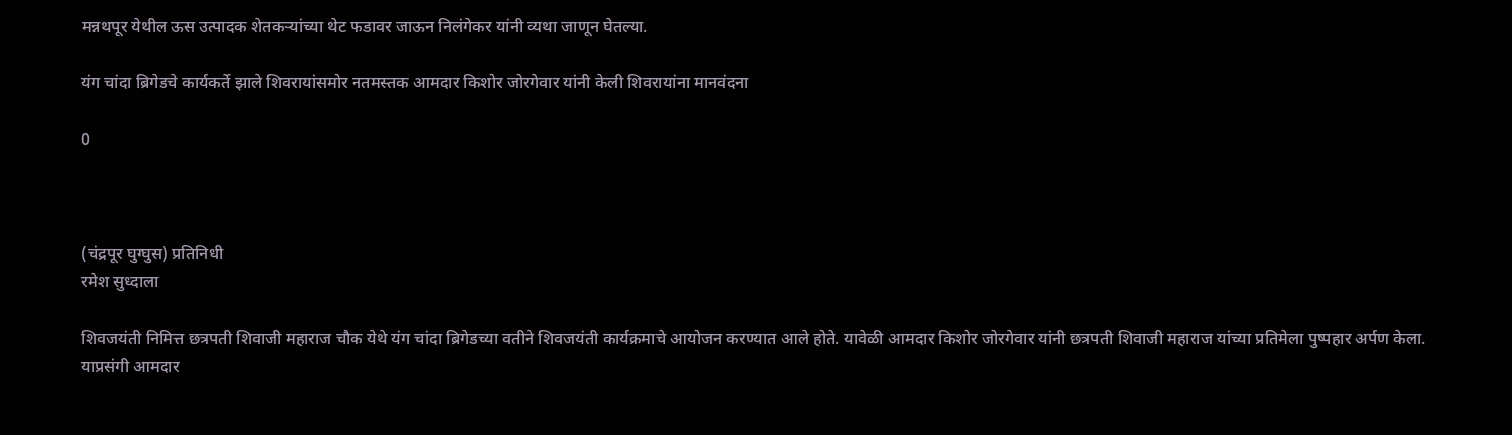मन्नथपूर येथील ऊस उत्पादक शेतकऱ्यांच्या थेट फडावर जाऊन निलंगेकर यांनी व्यथा जाणून घेतल्या.

यंग चांदा ब्रिगेडचे कार्यकर्ते झाले शिवरायांसमोर नतमस्तक आमदार किशोर जोरगेवार यांनी केली शिवरायांना मानवंदना

0



(चंद्रपूर घुग्घुस) प्रतिनिधी
रमेश सुध्दाला

शिवजयंती निमित्त छत्रपती शिवाजी महाराज चौक येथे यंग चांदा ब्रिगेडच्या वतीने शिवजयंती कार्यक्रमाचे आयोजन करण्यात आले होते. यावेळी आमदार किशोर जोरगेवार यांनी छत्रपती शिवाजी महाराज यांच्या प्रतिमेला पुष्पहार अर्पण केला. याप्रसंगी आमदार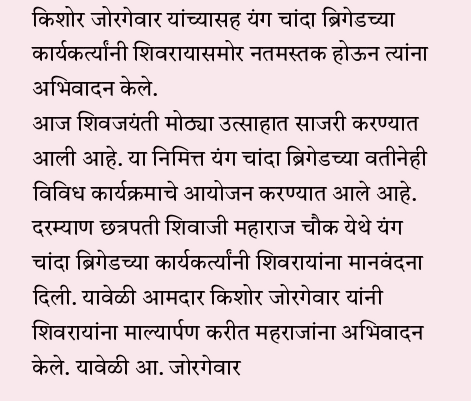किशोर जोरगेवार यांच्यासह यंग चांदा ब्रिगेडच्या कार्यकर्त्यांनी शिवरायासमोर नतमस्तक होऊन त्यांना अभिवादन केले.
आज शिवजयंती मोठ्या उत्साहात साजरी करण्यात आली आहे. या निमित्त यंग चांदा ब्रिगेडच्या वतीनेही विविध कार्यक्रमाचे आयोजन करण्यात आले आहे. दरम्याण छत्रपती शिवाजी महाराज चौक येथे यंग चांदा ब्रिगेडच्या कार्यकर्त्यांनी शिवरायांना मानवंदना दिली. यावेळी आमदार किशोर जोरगेवार यांनी शिवरायांना माल्यार्पण करीत महराजांना अभिवादन केले. यावेळी आ. जोरगेवार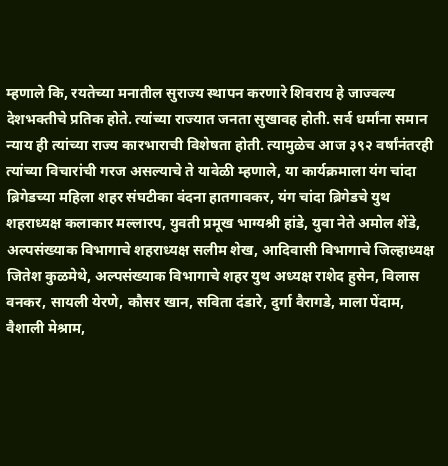म्हणाले कि, रयतेच्या मनातील सुराज्य स्थापन करणारे शिवराय हे जाज्वल्य देशभक्तीचे प्रतिक होते. त्यांच्या राज्यात जनता सुखावह होती. सर्व धर्मांना समान न्याय ही त्यांच्या राज्य कारभाराची विशेषता होती. त्यामुळेच आज ३९२ वर्षांनंतरही त्यांच्या विचारांची गरज असल्याचे ते यावेळी म्हणाले, या कार्यक्रमाला यंग चांदा ब्रिगेडच्या महिला शहर संघटीका वंदना हातगावकर, यंग चांदा ब्रिगेडचे युथ शहराध्यक्ष कलाकार मल्लारप, युवती प्रमूख भाग्यश्री हांडे, युवा नेते अमोल शेंडे, अल्पसंख्याक विभागाचे शहराध्यक्ष सलीम शेख, आदिवासी विभागाचे जिल्हाध्यक्ष जितेश कुळमेथे, अल्पसंख्याक विभागाचे शहर युथ अध्यक्ष राशेद हुसेन, विलास वनकर, सायली येरणे, कौसर खान, सविता दंडारे, दुर्गा वैरागडे, माला पेंदाम, वैशाली मेश्राम,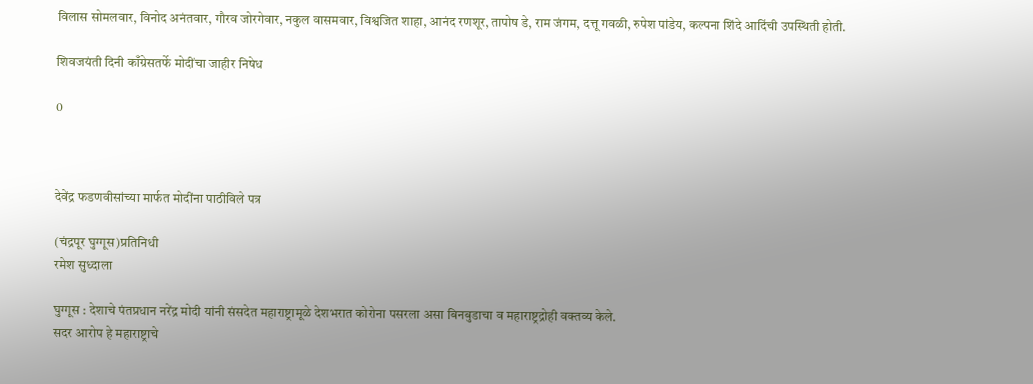विलास सोमलवार, विनोद अनंतवार, गौरव जोरगेवार, नकुल वासमवार, विश्वजित शाहा, आनंद रणशूर, तापोष डे, राम जंगम, दत्तू गवळी, रुपेश पांडेय, कल्पना शिंदे आदिंची उपस्थिती होती.

शिवजयंती दिनी काँग्रेसतर्फे मोदींचा जाहीर निषेध

0



देवेंद्र फडणवीसांच्या मार्फत मोदींना पाठीविले पत्र

(चंद्रपूर घुग्गूस)प्रतिनिधी
रमेश सुध्दाला

घुग्गूस : देशाचे पंतप्रधान नरेंद्र मोदी यांनी संसदेत महाराष्ट्रामूळे देशभरात कोरोना पसरला असा बिनबुडाचा व महाराष्ट्रद्रोही वक्तव्य केले.
सदर आरोप हे महाराष्ट्राचे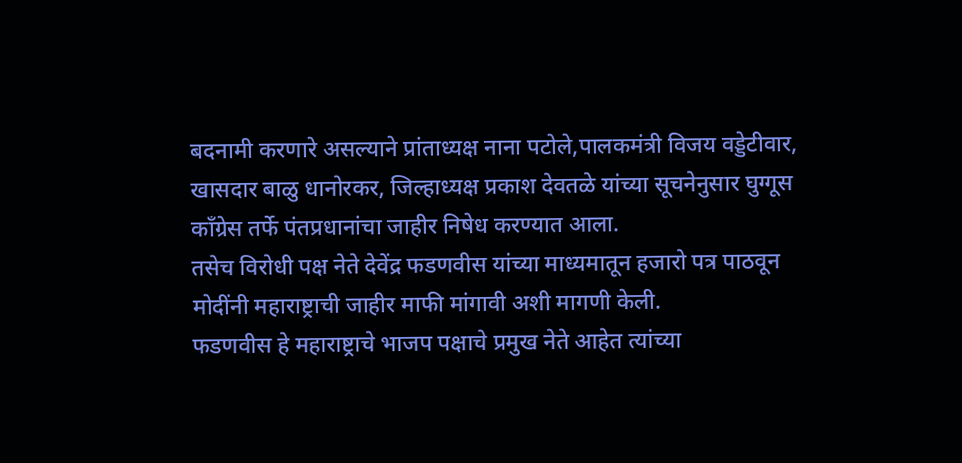बदनामी करणारे असल्याने प्रांताध्यक्ष नाना पटोले,पालकमंत्री विजय वड्डेटीवार, खासदार बाळु धानोरकर, जिल्हाध्यक्ष प्रकाश देवतळे यांच्या सूचनेनुसार घुग्गूस काँग्रेस तर्फे पंतप्रधानांचा जाहीर निषेध करण्यात आला.
तसेच विरोधी पक्ष नेते देवेंद्र फडणवीस यांच्या माध्यमातून हजारो पत्र पाठवून मोदींनी महाराष्ट्राची जाहीर माफी मांगावी अशी मागणी केली.
फडणवीस हे महाराष्ट्राचे भाजप पक्षाचे प्रमुख नेते आहेत त्यांच्या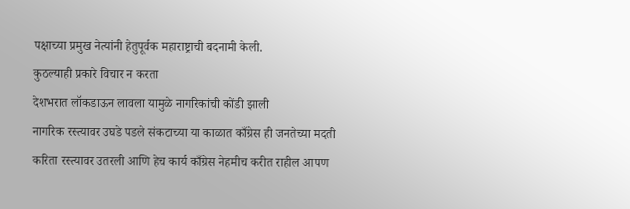पक्षाच्या प्रमुख नेत्यांनी हेतुपूर्वक महाराष्ट्राची बदनामी केली.
कुठल्याही प्रकारे विचार न करता
देशभरात लॉकडाऊन लावला यामुळे नागरिकांची कोंडी झाली
नागरिक रस्त्यावर उघडे पडले संकटाच्या या काळात काँग्रेस ही जनतेच्या मदती करिता रस्त्यावर उतरली आणि हेच कार्य काँग्रेस नेहमीच करीत राहील आपण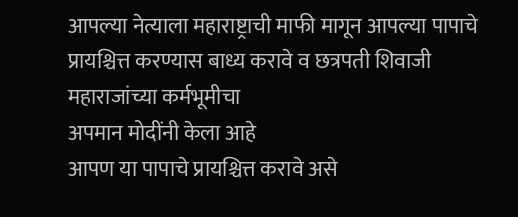आपल्या नेत्याला महाराष्ट्राची माफी मागून आपल्या पापाचे प्रायश्चित्त करण्यास बाध्य करावे व छत्रपती शिवाजी महाराजांच्या कर्मभूमीचा
अपमान मोदींनी केला आहे
आपण या पापाचे प्रायश्चित्त करावे असे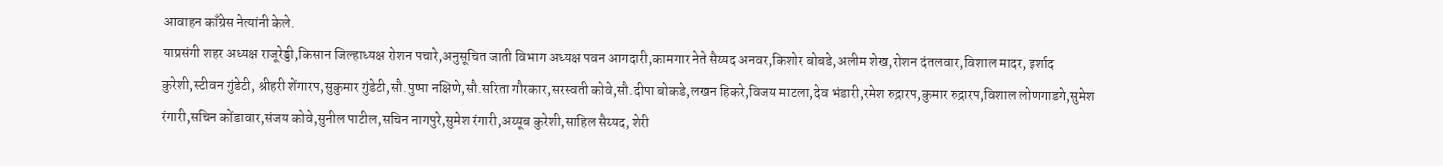आवाहन काँग्रेस नेत्यांनी केले.
याप्रसंगी शहर अध्यक्ष राजूरेड्डी,किसान जिल्हाध्यक्ष रोशन पचारे,अनुसूचित जाती विभाग अध्यक्ष पवन आगदारी,कामगार नेते सैय्यद अनवर,किशोर बोबडे,अलीम शेख,रोशन दंतलवार,विशाल मादर, इर्शाद कुरेशी,स्टीवन गुंडेटी, श्रीहरी शेंगारप,सुकुमार गुंडेटी,सौ.पुष्पा नक्षिणे,सौ.सरिता गौरकार,सरस्वती कोवे,सौ.दीपा बोकडे,लखन हिकरे,विजय माटला,देव भंडारी,रमेश रुद्रारप,कुमार रुद्रारप,विशाल लोणगाडगे,सुमेश रंगारी,सचिन कोंडावार,संजय कोवे,सुनील पाटील,सचिन नागपुरे,सुमेश रंगारी,अय्यूब कुरेशी,साहिल सैय्यद, शेरी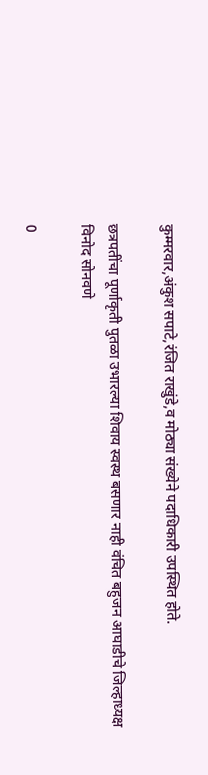कुम्मरवार,अंकुश सपाटे,रंजित राखुंडे,व मोठ्या संख्येने पदाधिकारी उपस्थित होते.

छत्रपतींचा पूर्णाकृती पुतळा उभारल्या शिवाय स्वस्थ बसणार नाही वंचित बहुजन आघाडीचे जिल्हाध्यक्ष विनोद सोनवणे

0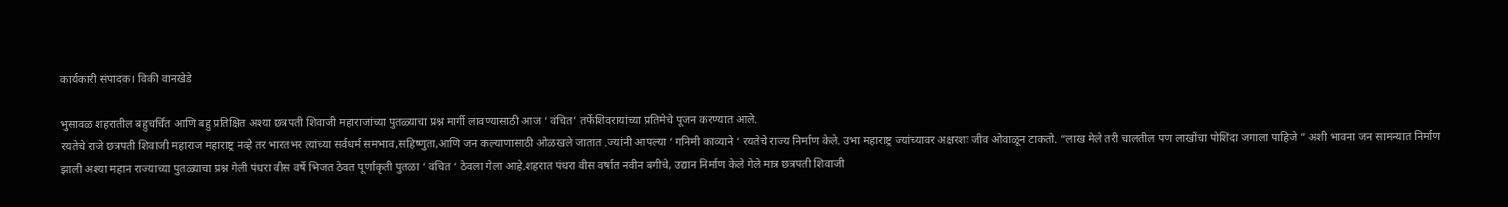कार्यकारी संपादक। विकी वानखेडे

भुसावळ शहरातील बहुचर्चित आणि बहु प्रतिक्षित अश्या छत्रपती शिवाजी महाराजांच्या पुतळ्याचा प्रश्न मार्गी लावण्यासाठी आज ‘ वंचित’ तर्फेशिवरायांच्या प्रतिमेचे पूजन करण्यात आले.
रयतेचे राजे छत्रपती शिवाजी महाराज महाराष्ट्र नव्हे तर भारतभर त्यांच्या सर्वधर्म समभाव,सहिष्णुता,आणि जन कल्याणासाठी ओळखले जातात .ज्यांनी आपल्या ‘ गनिमी काव्याने ‘ रयतेचे राज्य निर्माण केले. उभा महाराष्ट्र ज्यांच्यावर अक्षरशः जीव ओवाळून टाकतो. “लाख मेले तरी चालतील पण लाखोंचा पोशिंदा जगाला पाहिजे ” अशी भावना जन सामन्यात निर्माण झाली अश्या महान राज्याच्या पुतळ्याचा प्रश्न गेली पंधरा वीस वर्षे भिजत ठेवत पूर्णाकृती पुतळा ‘ वंचित ‘ ठेवला गेला आहे.शहरात पंधरा वीस वर्षात नवीन बगीचे, उद्यान निर्माण केले गेले मात्र छत्रपती शिवाजी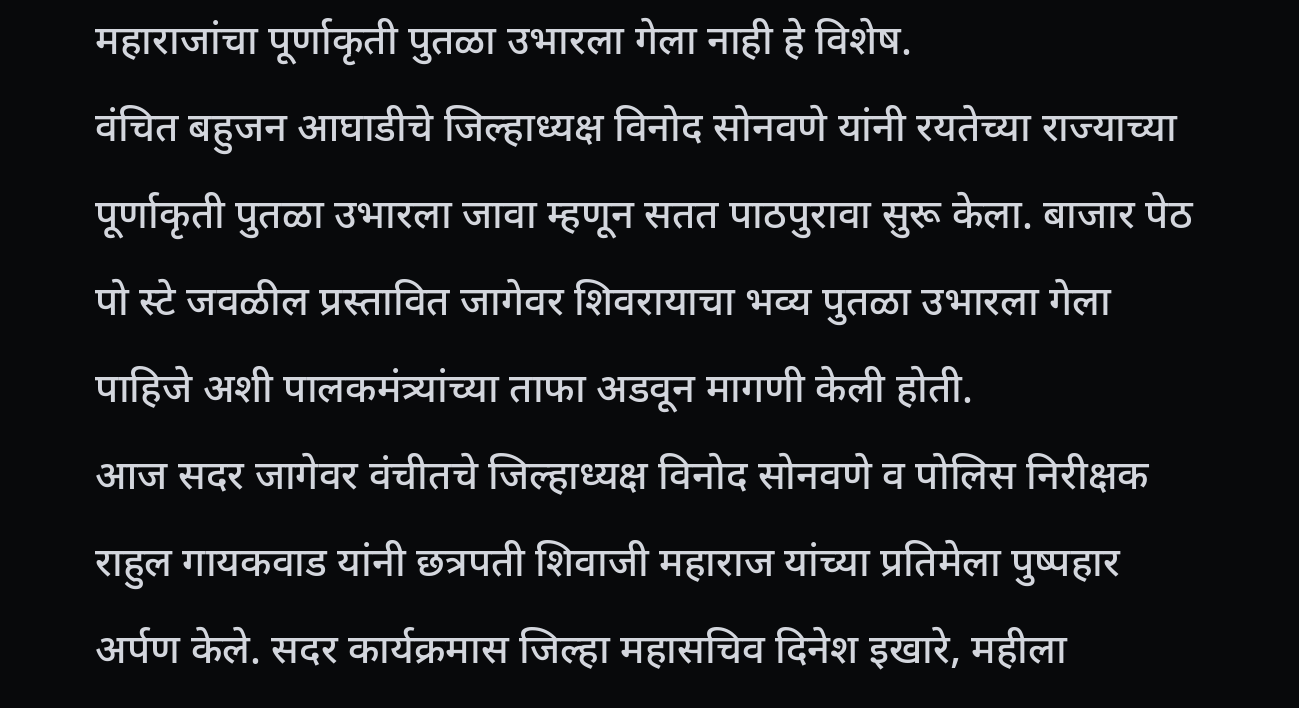महाराजांचा पूर्णाकृती पुतळा उभारला गेला नाही हे विशेष.
वंचित बहुजन आघाडीचे जिल्हाध्यक्ष विनोद सोनवणे यांनी रयतेच्या राज्याच्या पूर्णाकृती पुतळा उभारला जावा म्हणून सतत पाठपुरावा सुरू केला. बाजार पेठ पो स्टे जवळील प्रस्तावित जागेवर शिवरायाचा भव्य पुतळा उभारला गेला पाहिजे अशी पालकमंत्र्यांच्या ताफा अडवून मागणी केली होती.
आज सदर जागेवर वंचीतचे जिल्हाध्यक्ष विनोद सोनवणे व पोलिस निरीक्षक राहुल गायकवाड यांनी छत्रपती शिवाजी महाराज यांच्या प्रतिमेला पुष्पहार अर्पण केले. सदर कार्यक्रमास जिल्हा महासचिव दिनेश इखारे, महीला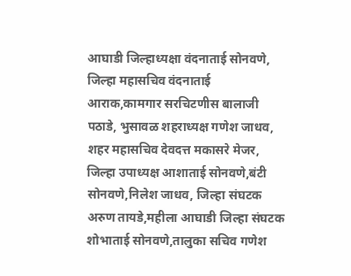आघाडी जिल्हाध्यक्षा वंदनाताई सोनवणे, जिल्हा महासचिव वंदनाताई आराक,कामगार सरचिटणीस बालाजी पठाडे, भुसावळ शहराध्यक्ष गणेश जाधव, शहर महासचिव देवदत्त मकासरे मेजर, जिल्हा उपाध्यक्ष आशाताई सोनवणे,बंटी सोनवणे,निलेश जाधव, जिल्हा संघटक अरुण तायडे,महीला आघाडी जिल्हा संघटक शोभाताई सोनवणे,तालुका सचिव गणेश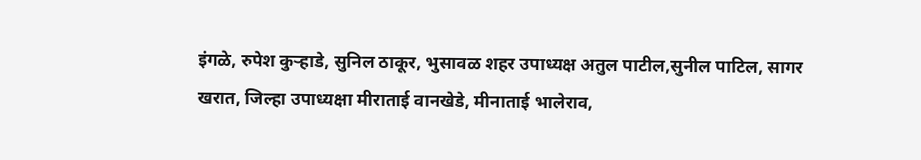इंगळे, रुपेश कुऱ्हाडे, सुनिल ठाकूर, भुसावळ शहर उपाध्यक्ष अतुल पाटील,सुनील पाटिल, सागर खरात, जिल्हा उपाध्यक्षा मीराताई वानखेडे, मीनाताई भालेराव,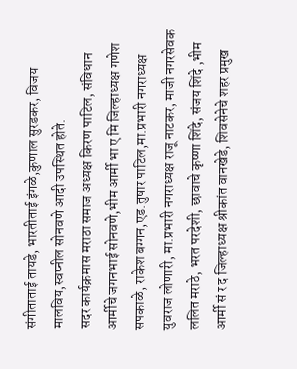संगीताताई तायडे, भारतीताई इंगळे,कुणाल सुरडकर, विजय मालविय,स्वप्नील सोनवणे आदी उपस्थित होते.
सदर कार्यक्रमास मराठा समाज अध्यक्ष किरण पाटिल, संविधान आर्मीचे जगनभाई सोनवणे,भीम आर्मी भा ए मि जिल्हाध्यक्ष गणेश सपकाळे, राकेश बग्गन,एड.तुषार पाटिल,मा.प्रभारी नगराध्यक्ष युवराज लोणारी, मा.प्रभारी नगराध्यक्ष राजू नाटकर, माजी नगरसेवक ललित मराठे, भरत परदेशी, छावाचे कृष्णा शिंदे, संजय शिंदे ,भीम आर्मी सं र द जिल्हाध्यक्ष श्रीकांत वानखेडे, शिवसेनेचे शहर प्रमुख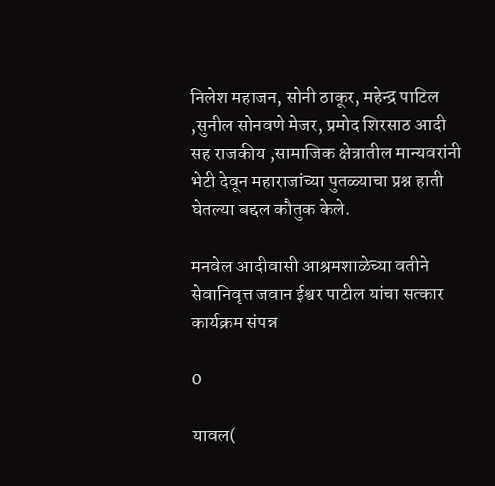निलेश महाजन, सोनी ठाकूर, महेन्द्र पाटिल ,सुनील सोनवणे मेजर, प्रमोद शिरसाठ आदी सह राजकीय ,सामाजिक क्षेत्रातील मान्यवरांनी भेटी देवून महाराजांच्या पुतळ्याचा प्रश्न हाती घेतल्या बद्दल कौतुक केले.

मनवेल आदीवासी आश्रमशाळेच्या वतीने सेवानिवृत्त जवान ईश्वर पाटील यांचा सत्कार कार्यक्रम संपन्न

0

यावल(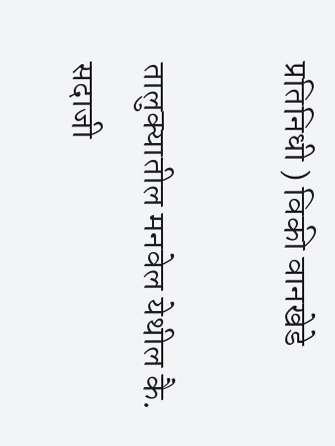प्रतिनिधी ) विकी वानखेडे

तालुक्यातील मनवेल येथील कै. सदाजी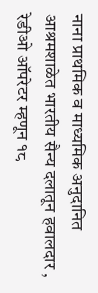नाना प्राथमिक व माध्यमिक अनुदानित आश्रमशाळेत भारतीय सैन्य दलातून हवालदार , रेडीओ ऑपरेटर म्हणून १८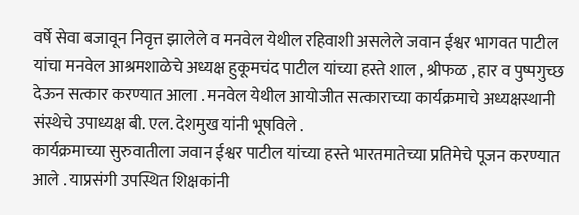वर्षे सेवा बजावून निवृत्त झालेले व मनवेल येथील रहिवाशी असलेले जवान ईश्वर भागवत पाटील यांचा मनवेल आश्रमशाळेचे अध्यक्ष हुकूमचंद पाटील यांच्या हस्ते शाल , श्रीफळ , हार व पुष्पगुच्छ देऊन सत्कार करण्यात आला . मनवेल येथील आयोजीत सत्काराच्या कार्यक्रमाचे अध्यक्षस्थानी संस्थेचे उपाध्यक्ष बी. एल. देशमुख यांनी भूषविले .
कार्यक्रमाच्या सुरुवातीला जवान ईश्वर पाटील यांच्या हस्ते भारतमातेच्या प्रतिमेचे पूजन करण्यात आले . याप्रसंगी उपस्थित शिक्षकांनी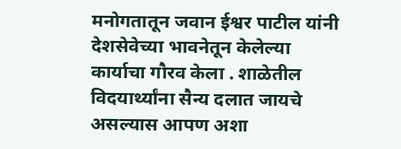मनोगतातून जवान ईश्वर पाटील यांनी देशसेवेच्या भावनेतून केलेल्या कार्याचा गौरव केला . शाळेतील विदयार्थ्यांना सैन्य दलात जायचे असल्यास आपण अशा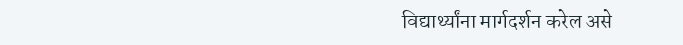विद्यार्थ्यांना मार्गदर्शन करेल असे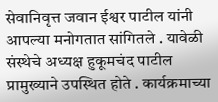सेवानिवृत्त जवान ईश्वर पाटील यांनी आपल्या मनोगतात सांगितले . यावेळी संस्थेचे अध्यक्ष हुकूमचंद पाटील प्रामुख्याने उपस्थित होते . कार्यक्रमाच्या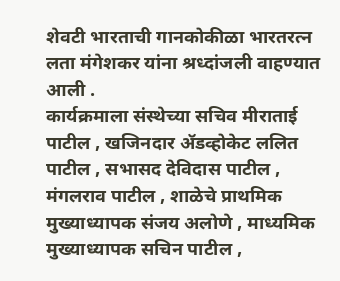शेवटी भारताची गानकोकीळा भारतरत्न लता मंगेशकर यांना श्रध्दांजली वाहण्यात आली .
कार्यक्रमाला संस्थेच्या सचिव मीराताई पाटील , खजिनदार अ‍ॅडव्होकेट ललित पाटील , सभासद देविदास पाटील , मंगलराव पाटील , शाळेचे प्राथमिक मुख्याध्यापक संजय अलोणे , माध्यमिक मुख्याध्यापक सचिन पाटील ,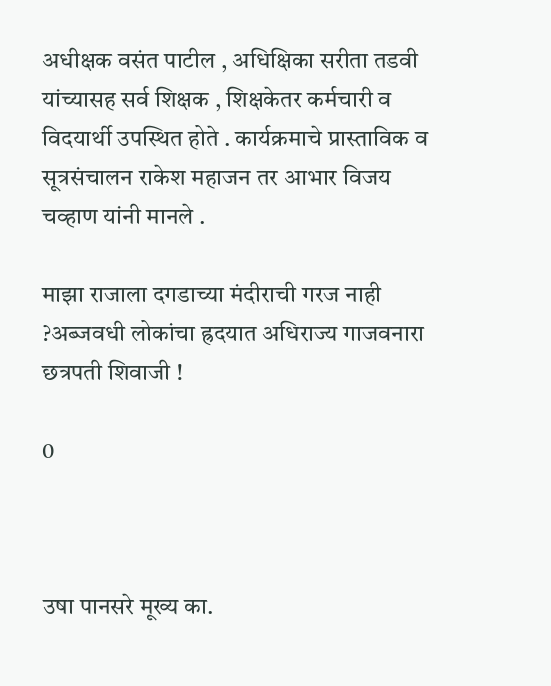अधीक्षक वसंत पाटील , अधिक्षिका सरीता तडवी यांच्यासह सर्व शिक्षक , शिक्षकेतर कर्मचारी व विदयार्थी उपस्थित होते . कार्यक्रमाचे प्रास्ताविक व सूत्रसंचालन राकेश महाजन तर आभार विजय चव्हाण यांनी मानले .

माझा राजाला दगडाच्या मंदीराची गरज नाही ?अब्जवधी लोकांचा ह्रदयात अधिराज्य गाजवनारा छत्रपती शिवाजी !

0



उषा पानसरे मूख्य का.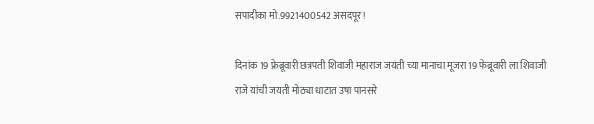सपादीका मो.9921400542 असदपूर!

दिनांक 19 फ्रेब्रूवारी छत्रपती शिवाजी महाराज जयंती च्या मानाचा मूजरा 19 फेब्रूवारी ला शिवाजी राजे यांची जयती मोठ्या धाटात उषा पानसरे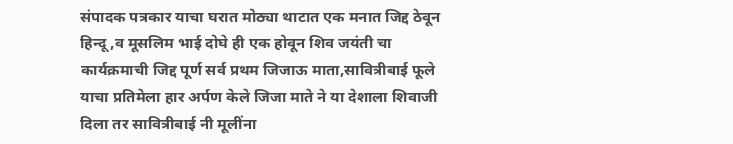संपादक पत्रकार याचा घरात मोठ्या थाटात एक मनात जिद्द ठेवून हिन्दू ,व मूसलिम भाई दोघे ही एक होवून शिव जयंती चा कार्यक्रमाची जिद्द पूर्ण सर्व प्रथम जिजाऊ माता,सावित्रीबाई फूले याचा प्रतिमेला हार अर्पण केले जिजा माते ने या देशाला शिवाजी दिला तर सावित्रीबाई नी मूलींना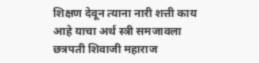शिक्षण देवून त्याना नारी शत्ती काय आहे याचा अर्थ स्त्री समजावला छत्रपती शिवाजी महाराज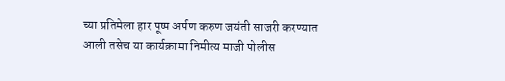च्या प्रतिमेला हार पूष्प अर्पण करुण जयंती साजरी करण्यात आली तसेच या कार्यक्रामा निमीत्य माजी पोलीस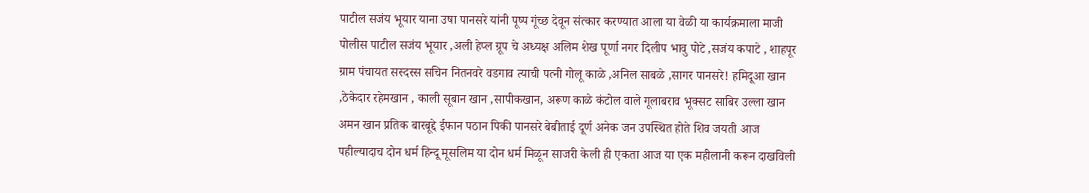पाटील सजंय भूयार याना उषा पानसरे यांनी पूष्प गूंच्छ देवून संत्कार करण्यात आला या वेळी या कार्यक्रमाला माजी पोलीस पाटील सजंय भूयार ,अली हेप्ल ग्रूप चे अध्यक्ष अलिम शेख पूर्णा नगर दिलीप भावु पोटे ,सजंय कपाटे , शाहपूर ग्राम पंचायत सस्दस्स सचिन नितनवरे वडगाव त्याची पत्नी गोलू काळे ,अनिल साबळे ,सागर पानसरे! हमिदूआ खान ,ठेकेदार रहेमखान , काली सूबान खान ,सापीकखान, अरूण काळे कंटोल वाले गूलाबराव भूक्सट साबिर उल्ला खान अमन खान प्रतिक बारबूद्दे ईफान पठान पिकी पानसरे बेबीताई दूर्ण अनेक जन उपस्थित होते शिव जयती आज पहील्यादाच दोन धर्म हिन्दू मूसलिम या दोन धर्म मिळून साजरी केली ही एकता आज या एक महीलानी करून दाखविली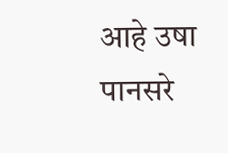आहे उषा पानसरे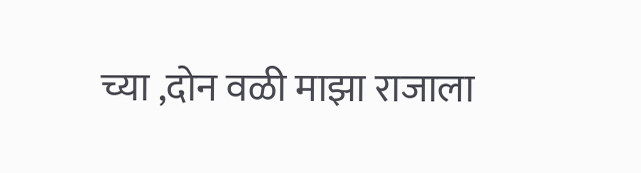च्या ,दोन वळी माझा राजाला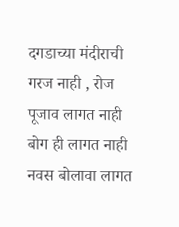दगडाच्या मंदीराची गरज नाही , रोज पूजाव लागत नाही बोग ही लागत नाही नवस बोलावा लागत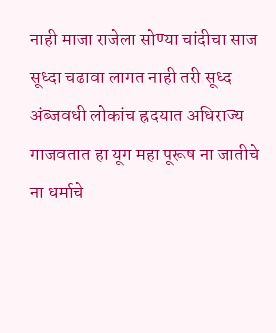नाही माजा राजेला सोण्या चांदीचा साज सूध्दा चढावा लागत नाही तरी सूध्द अंब्जवधी लोकांच ह्रदयात अधिराज्य गाजवतात हा यूग महा पूरूष ना जातीचे ना धर्माचे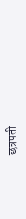छत्रपती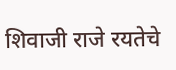शिवाजी राजे रयतेचे